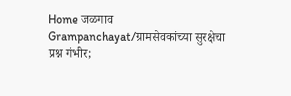Home जळगाव Grampanchayat/ग्रामसेवकांच्या सुरक्षेचा प्रश्न गंभीर;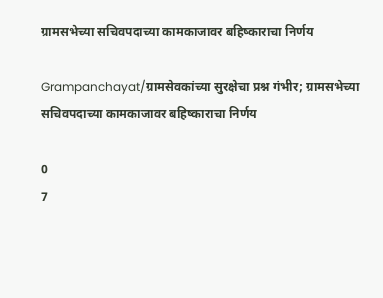ग्रामसभेच्या सचिवपदाच्या कामकाजावर बहिष्काराचा निर्णय

Grampanchayat/ग्रामसेवकांच्या सुरक्षेचा प्रश्न गंभीर; ग्रामसभेच्या सचिवपदाच्या कामकाजावर बहिष्काराचा निर्णय

0
7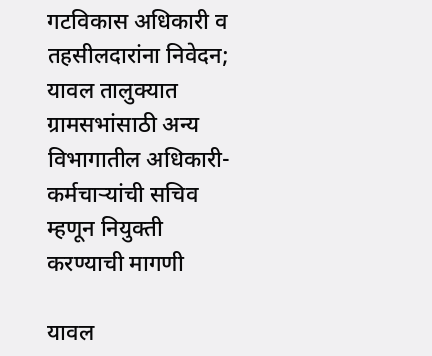गटविकास अधिकारी व तहसीलदारांना निवेदन; यावल तालुक्यात ग्रामसभांसाठी अन्य विभागातील अधिकारी-कर्मचाऱ्यांची सचिव म्हणून नियुक्ती करण्याची मागणी

यावल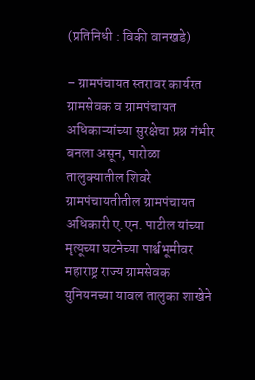(प्रतिनिधी : विकी वानखडे)

– ग्रामपंचायत स्तरावर कार्यरत ग्रामसेवक व ग्रामपंचायत अधिकाऱ्यांच्या सुरक्षेचा प्रश्न गंभीर बनला असून, पारोळा तालुक्यातील शिवरे ग्रामपंचायतीतील ग्रामपंचायत अधिकारी ए.एन. पाटील यांच्या मृत्यूच्या घटनेच्या पार्श्वभूमीवर महाराष्ट्र राज्य ग्रामसेवक युनियनच्या यावल तालुका शाखेने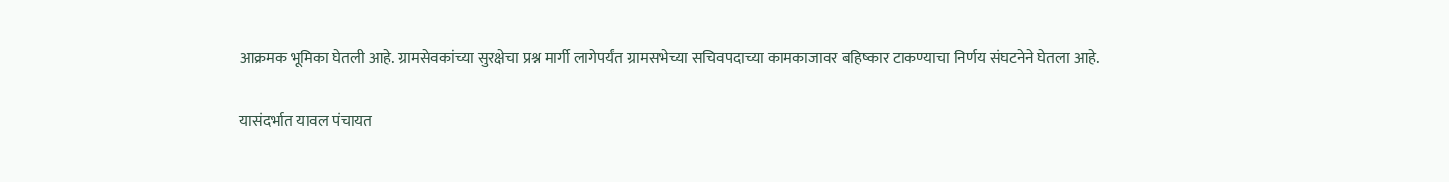आक्रमक भूमिका घेतली आहे. ग्रामसेवकांच्या सुरक्षेचा प्रश्न मार्गी लागेपर्यंत ग्रामसभेच्या सचिवपदाच्या कामकाजावर बहिष्कार टाकण्याचा निर्णय संघटनेने घेतला आहे.

यासंदर्भात यावल पंचायत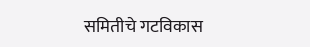समितीचे गटविकास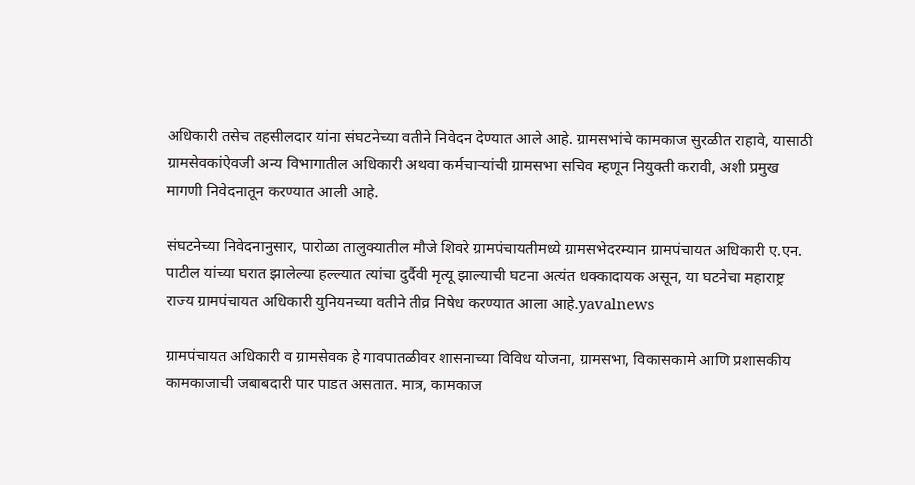अधिकारी तसेच तहसीलदार यांना संघटनेच्या वतीने निवेदन देण्यात आले आहे. ग्रामसभांचे कामकाज सुरळीत राहावे, यासाठी ग्रामसेवकांऐवजी अन्य विभागातील अधिकारी अथवा कर्मचाऱ्यांची ग्रामसभा सचिव म्हणून नियुक्ती करावी, अशी प्रमुख मागणी निवेदनातून करण्यात आली आहे.

संघटनेच्या निवेदनानुसार, पारोळा तालुक्यातील मौजे शिवरे ग्रामपंचायतीमध्ये ग्रामसभेदरम्यान ग्रामपंचायत अधिकारी ए.एन. पाटील यांच्या घरात झालेल्या हल्ल्यात त्यांचा दुर्दैवी मृत्यू झाल्याची घटना अत्यंत धक्कादायक असून, या घटनेचा महाराष्ट्र राज्य ग्रामपंचायत अधिकारी युनियनच्या वतीने तीव्र निषेध करण्यात आला आहे.yavalnews

ग्रामपंचायत अधिकारी व ग्रामसेवक हे गावपातळीवर शासनाच्या विविध योजना, ग्रामसभा, विकासकामे आणि प्रशासकीय कामकाजाची जबाबदारी पार पाडत असतात. मात्र, कामकाज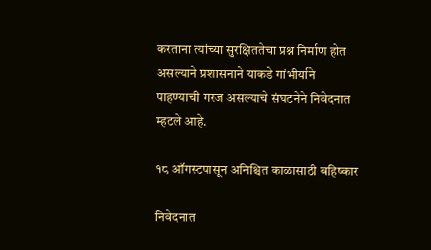करताना त्यांच्या सुरक्षिततेचा प्रश्न निर्माण होत असल्याने प्रशासनाने याकडे गांभीर्याने पाहण्याची गरज असल्याचे संघटनेने निवेदनात म्हटले आहे.

१८ ऑगस्टपासून अनिश्चित काळासाठी बहिष्कार

निवेदनात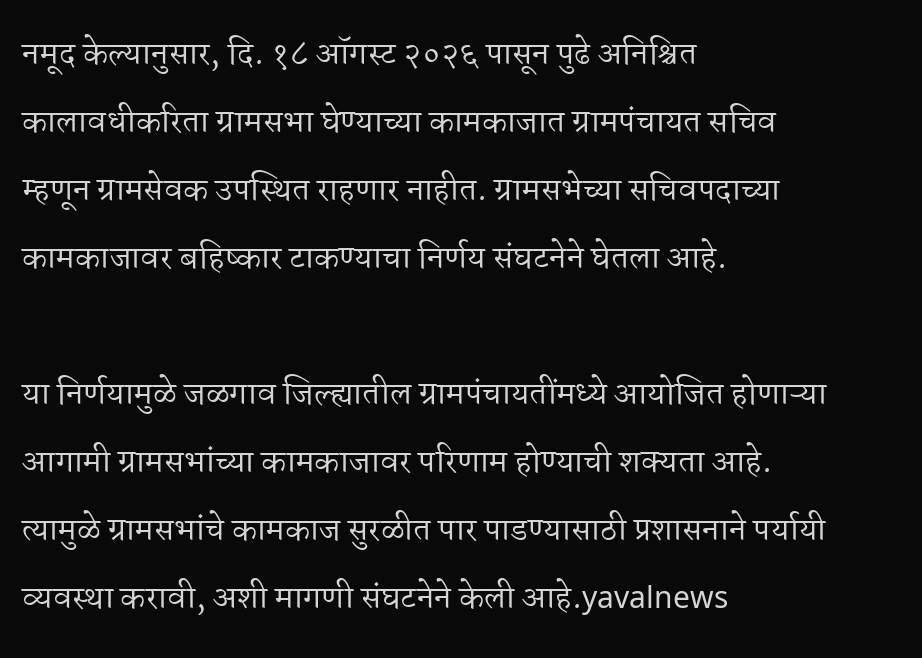नमूद केल्यानुसार, दि. १८ ऑगस्ट २०२६ पासून पुढे अनिश्चित कालावधीकरिता ग्रामसभा घेण्याच्या कामकाजात ग्रामपंचायत सचिव म्हणून ग्रामसेवक उपस्थित राहणार नाहीत. ग्रामसभेच्या सचिवपदाच्या कामकाजावर बहिष्कार टाकण्याचा निर्णय संघटनेने घेतला आहे.

या निर्णयामुळे जळगाव जिल्ह्यातील ग्रामपंचायतींमध्ये आयोजित होणाऱ्या आगामी ग्रामसभांच्या कामकाजावर परिणाम होण्याची शक्यता आहे. त्यामुळे ग्रामसभांचे कामकाज सुरळीत पार पाडण्यासाठी प्रशासनाने पर्यायी व्यवस्था करावी, अशी मागणी संघटनेने केली आहे.yavalnews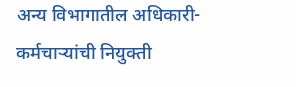अन्य विभागातील अधिकारी-कर्मचाऱ्यांची नियुक्ती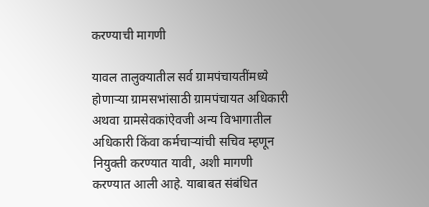करण्याची मागणी

यावल तालुक्यातील सर्व ग्रामपंचायतींमध्ये होणाऱ्या ग्रामसभांसाठी ग्रामपंचायत अधिकारी अथवा ग्रामसेवकांऐवजी अन्य विभागातील अधिकारी किंवा कर्मचाऱ्यांची सचिव म्हणून नियुक्ती करण्यात यावी, अशी मागणी करण्यात आली आहे. याबाबत संबंधित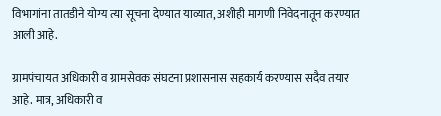विभागांना तातडीने योग्य त्या सूचना देण्यात याव्यात, अशीही मागणी निवेदनातून करण्यात आली आहे.

ग्रामपंचायत अधिकारी व ग्रामसेवक संघटना प्रशासनास सहकार्य करण्यास सदैव तयार आहे. मात्र, अधिकारी व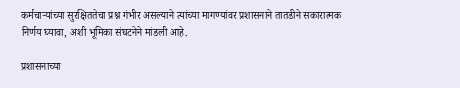कर्मचाऱ्यांच्या सुरक्षिततेचा प्रश्न गंभीर असल्याने त्यांच्या मागण्यांवर प्रशासनाने तातडीने सकारात्मक निर्णय घ्यावा, अशी भूमिका संघटनेने मांडली आहे.

प्रशासनाच्या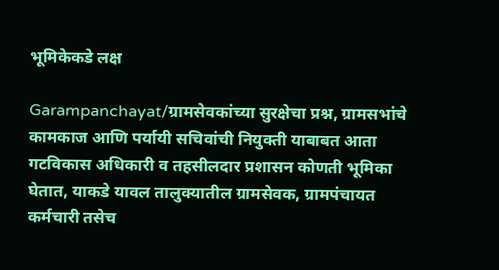भूमिकेकडे लक्ष

Garampanchayat/ग्रामसेवकांच्या सुरक्षेचा प्रश्न, ग्रामसभांचे कामकाज आणि पर्यायी सचिवांची नियुक्ती याबाबत आता गटविकास अधिकारी व तहसीलदार प्रशासन कोणती भूमिका घेतात, याकडे यावल तालुक्यातील ग्रामसेवक, ग्रामपंचायत कर्मचारी तसेच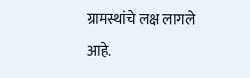ग्रामस्थांचे लक्ष लागले आहे.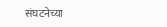संघटनेच्या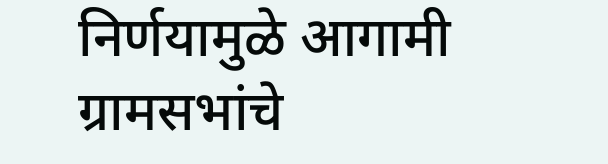निर्णयामुळे आगामी ग्रामसभांचे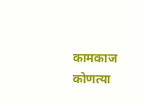कामकाज कोणत्या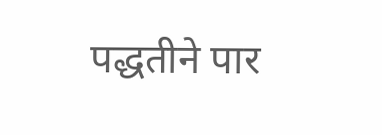पद्धतीने पार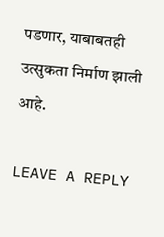पडणार, याबाबतही उत्सुकता निर्माण झाली आहे.

LEAVE A REPLY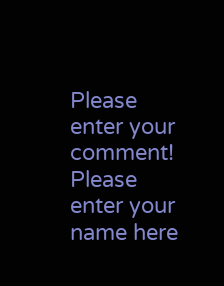Please enter your comment!
Please enter your name here